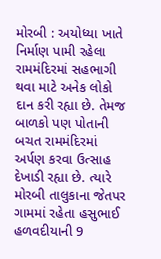મોરબી : અયોધ્યા ખાતે નિર્માણ પામી રહેલા રામમંદિરમાં સહભાગી થવા માટે અનેક લોકો દાન કરી રહ્યા છે. તેમજ બાળકો પણ પોતાની બચત રામમંદિરમાં અર્પણ કરવા ઉત્સાહ દેખાડી રહ્યા છે. ત્યારે મોરબી તાલુકાના જેતપર ગામમાં રહેતા હસુભાઈ હળવદીયાની 9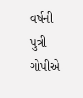વર્ષની પુત્રી ગોપીએ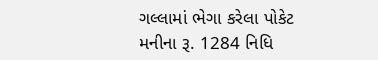ગલ્લામાં ભેગા કરેલા પોકેટ મનીના રૂ. 1284 નિધિ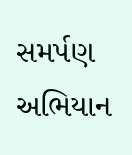સમર્પણ અભિયાન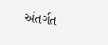અંતર્ગત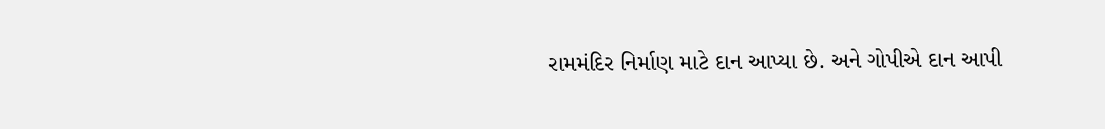રામમંદિર નિર્માણ માટે દાન આપ્યા છે. અને ગોપીએ દાન આપી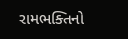રામભક્તિનો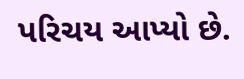પરિચય આપ્યો છે.